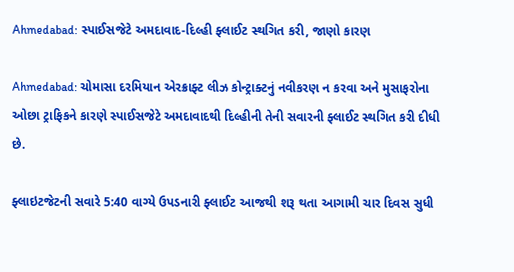Ahmedabad: સ્પાઈસજેટે અમદાવાદ-દિલ્હી ફ્લાઈટ સ્થગિત કરી, જાણો કારણ

Ahmedabad: ચોમાસા દરમિયાન એરક્રાફ્ટ લીઝ કોન્ટ્રાક્ટનું નવીકરણ ન કરવા અને મુસાફરોના ઓછા ટ્રાફિકને કારણે સ્પાઈસજેટે અમદાવાદથી દિલ્હીની તેની સવારની ફ્લાઈટ સ્થગિત કરી દીધી છે.

ફ્લાઇટજેટની સવારે 5:40 વાગ્યે ઉપડનારી ફ્લાઈટ આજથી શરૂ થતા આગામી ચાર દિવસ સુધી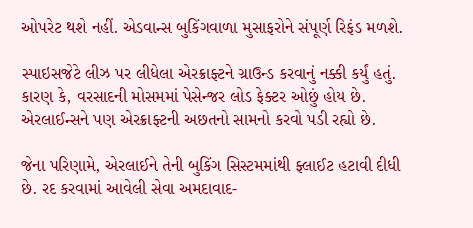ઓપરેટ થશે નહીં. એડવાન્સ બુકિંગવાળા મુસાફરોને સંપૂર્ણ રિફંડ મળશે.

સ્પાઇસજેટે લીઝ પર લીધેલા એરક્રાફ્ટને ગ્રાઉન્ડ કરવાનું નક્કી કર્યું હતું. કારણ કે, વરસાદની મોસમમાં પેસેન્જર લોડ ફેક્ટર ઓછું હોય છે. એરલાઈન્સને પણ એરક્રાફ્ટની અછતનો સામનો કરવો પડી રહ્યો છે.

જેના પરિણામે, એરલાઈને તેની બુકિંગ સિસ્ટમમાંથી ફ્લાઈટ હટાવી દીધી છે. રદ કરવામાં આવેલી સેવા અમદાવાદ-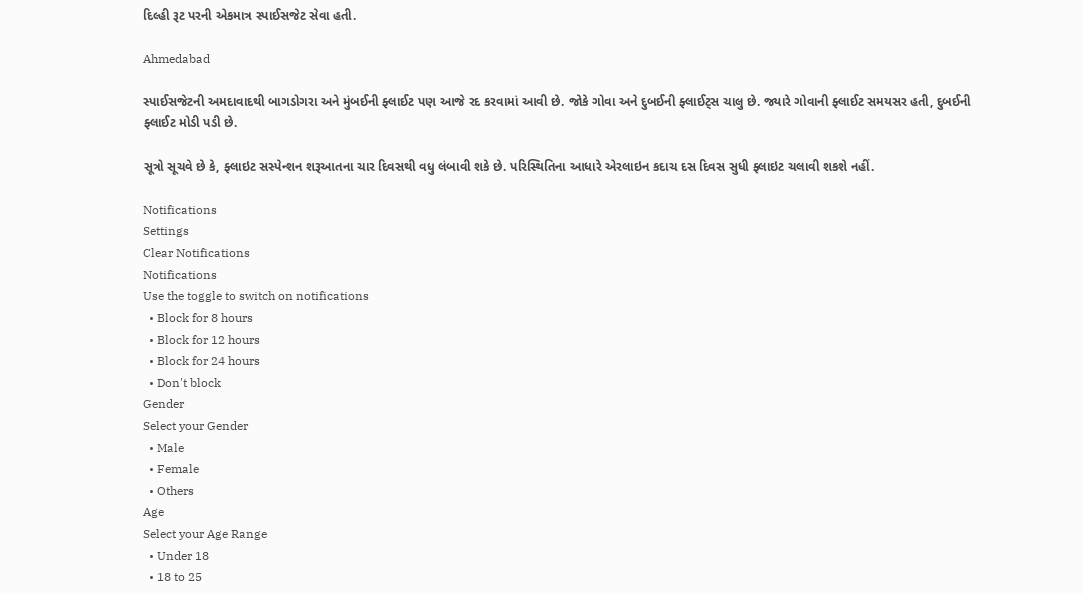દિલ્હી રૂટ પરની એકમાત્ર સ્પાઈસજેટ સેવા હતી.

Ahmedabad

સ્પાઈસજેટની અમદાવાદથી બાગડોગરા અને મુંબઈની ફ્લાઈટ પણ આજે રદ કરવામાં આવી છે. જોકે ગોવા અને દુબઈની ફ્લાઈટ્સ ચાલુ છે. જ્યારે ગોવાની ફ્લાઈટ સમયસર હતી, દુબઈની ફ્લાઈટ મોડી પડી છે.

સૂત્રો સૂચવે છે કે, ફ્લાઇટ સસ્પેન્શન શરૂઆતના ચાર દિવસથી વધુ લંબાવી શકે છે. પરિસ્થિતિના આધારે એરલાઇન કદાચ દસ દિવસ સુધી ફ્લાઇટ ચલાવી શકશે નહીં.

Notifications
Settings
Clear Notifications
Notifications
Use the toggle to switch on notifications
  • Block for 8 hours
  • Block for 12 hours
  • Block for 24 hours
  • Don't block
Gender
Select your Gender
  • Male
  • Female
  • Others
Age
Select your Age Range
  • Under 18
  • 18 to 25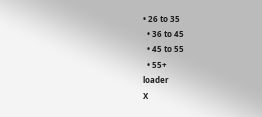• 26 to 35
  • 36 to 45
  • 45 to 55
  • 55+
loader
X